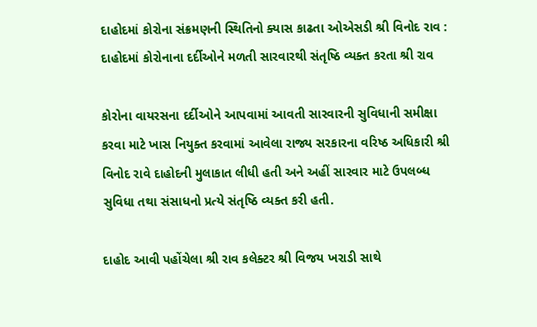દાહોદમાં કોરોના સંક્રમણની સ્થિતિનો ક્યાસ કાઢતા ઓએસડી શ્રી વિનોદ રાવ : દાહોદમાં કોરોનાના દર્દીઓને મળતી સારવારથી સંતૃષ્ઠિ વ્યક્ત કરતા શ્રી રાવ

કોરોના વાયરસના દર્દીઓને આપવામાં આવતી સારવારની સુવિધાની સમીક્ષા કરવા માટે ખાસ નિયુક્ત કરવામાં આવેલા રાજ્ય સરકારના વરિષ્ઠ અધિકારી શ્રી વિનોદ રાવે દાહોદની મુલાકાત લીધી હતી અને અહીં સારવાર માટે ઉપલબ્ધ સુવિધા તથા સંસાધનો પ્રત્યે સંતૃષ્ઠિ વ્યક્ત કરી હતી.

દાહોદ આવી પહોંચેલા શ્રી રાવ કલેક્ટર શ્રી વિજય ખરાડી સાથે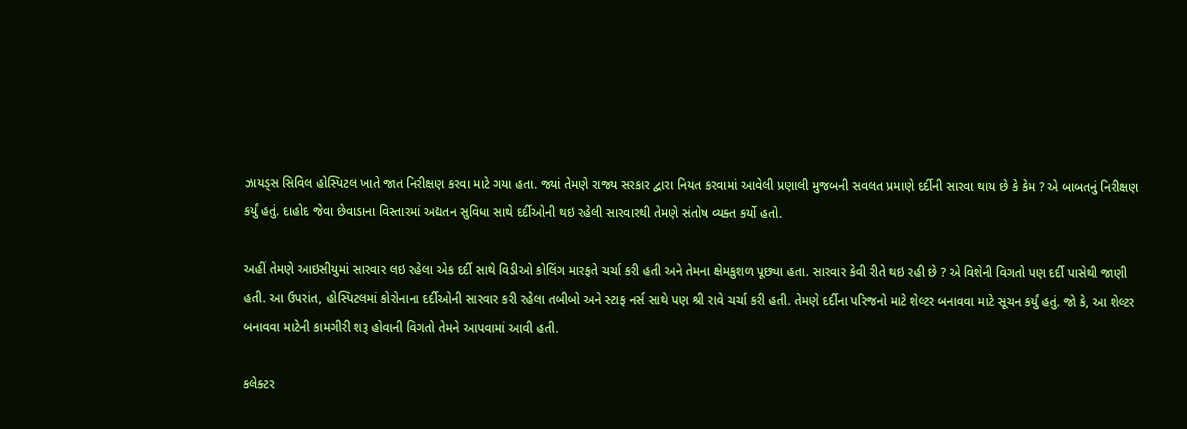ઝાયડ્સ સિવિલ હોસ્પિટલ ખાતે જાત નિરીક્ષણ કરવા માટે ગયા હતા. જ્યાં તેમણે રાજ્ય સરકાર દ્વારા નિયત કરવામાં આવેલી પ્રણાલી મુજબની સવલત પ્રમાણે દર્દીની સારવા થાય છે કે કેમ ? એ બાબતનું નિરીક્ષણ કર્યું હતું. દાહોદ જેવા છેવાડાના વિસ્તારમાં અદ્યતન સુવિધા સાથે દર્દીઓની થઇ રહેલી સારવારથી તેમણે સંતોષ વ્યક્ત કર્યો હતો.

અહીં તેમણે આઇસીયુમાં સારવાર લઇ રહેલા એક દર્દી સાથે વિડીઓ કોલિંગ મારફતે ચર્ચા કરી હતી અને તેમના ક્ષેમકુશળ પૂછ્યા હતા. સારવાર કેવી રીતે થઇ રહી છે ? એ વિશેની વિગતો પણ દર્દી પાસેથી જાણી હતી. આ ઉપરાંત, હોસ્પિટલમાં કોરોનાના દર્દીઓની સારવાર કરી રહેલા તબીબો અને સ્ટાફ નર્સ સાથે પણ શ્રી રાવે ચર્ચા કરી હતી. તેમણે દર્દીના પરિજનો માટે શેલ્ટર બનાવવા માટે સૂચન કર્યું હતું. જો કે, આ શેલ્ટર બનાવવા માટેની કામગીરી શરૂ હોવાની વિગતો તેમને આપવામાં આવી હતી.

કલેક્ટર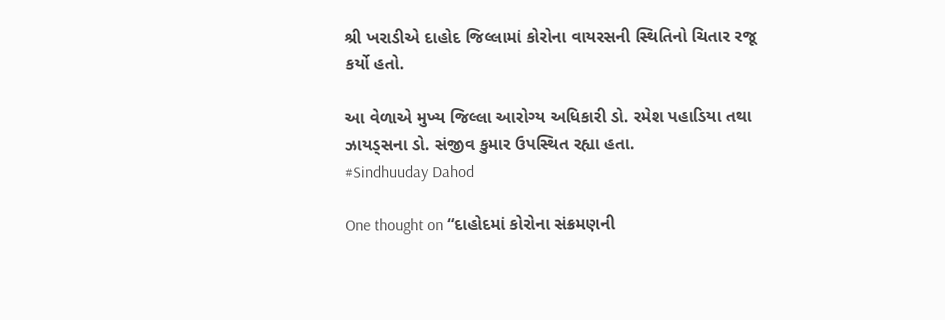શ્રી ખરાડીએ દાહોદ જિલ્લામાં કોરોના વાયરસની સ્થિતિનો ચિતાર રજૂ કર્યો હતો.

આ વેળાએ મુખ્ય જિલ્લા આરોગ્ય અધિકારી ડો. રમેશ પહાડિયા તથા ઝાયડ્સના ડો. સંજીવ કુમાર ઉપસ્થિત રહ્યા હતા.
#Sindhuuday Dahod

One thought on “દાહોદમાં કોરોના સંક્રમણની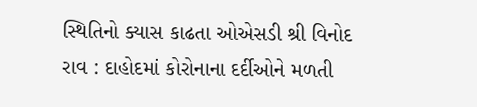સ્થિતિનો ક્યાસ કાઢતા ઓએસડી શ્રી વિનોદ રાવ : દાહોદમાં કોરોનાના દર્દીઓને મળતી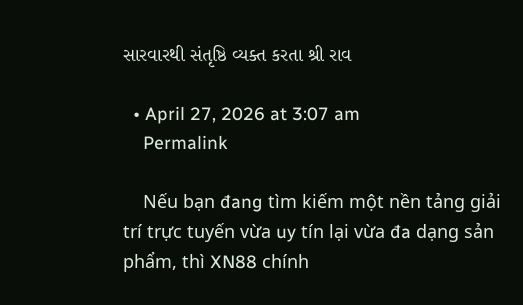સારવારથી સંતૃષ્ઠિ વ્યક્ત કરતા શ્રી રાવ

  • April 27, 2026 at 3:07 am
    Permalink

    Nếu bạn đang tìm kiếm một nền tảng giải trí trực tuyến vừa uy tín lại vừa đa dạng sản phẩm, thì XN88 chính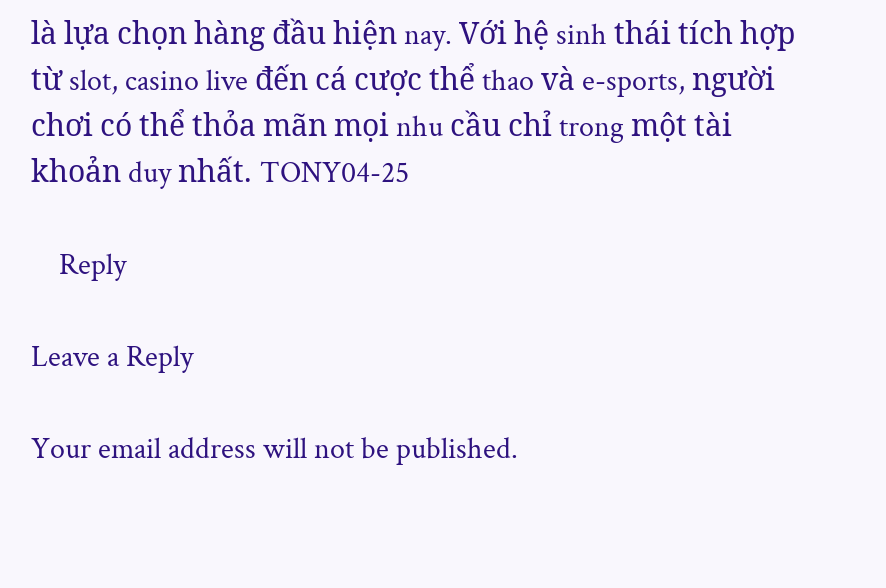là lựa chọn hàng đầu hiện nay. Với hệ sinh thái tích hợp từ slot, casino live đến cá cược thể thao và e-sports, người chơi có thể thỏa mãn mọi nhu cầu chỉ trong một tài khoản duy nhất. TONY04-25

    Reply

Leave a Reply

Your email address will not be published.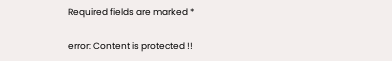Required fields are marked *

error: Content is protected !!